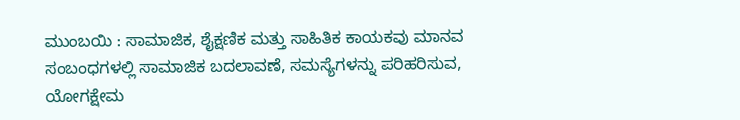ಮುಂಬಯಿ : ಸಾಮಾಜಿಕ, ಶೈಕ್ಷಣಿಕ ಮತ್ತು ಸಾಹಿತಿಕ ಕಾಯಕವು ಮಾನವ ಸಂಬಂಧಗಳಲ್ಲಿ ಸಾಮಾಜಿಕ ಬದಲಾವಣೆ, ಸಮಸ್ಯೆಗಳನ್ನು ಪರಿಹರಿಸುವ, ಯೋಗಕ್ಷೇಮ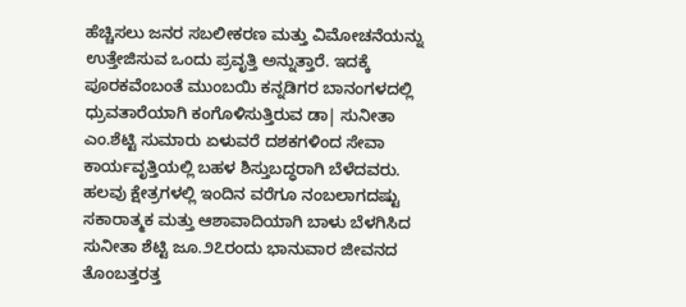ಹೆಚ್ಚಿಸಲು ಜನರ ಸಬಲೀಕರಣ ಮತ್ತು ವಿಮೋಚನೆಯನ್ನು ಉತ್ತೇಜಿಸುವ ಒಂದು ಪ್ರವೃತ್ತಿ ಅನ್ನುತ್ತಾರೆ. ಇದಕ್ಕೆ ಪೂರಕವೆಂಬಂತೆ ಮುಂಬಯಿ ಕನ್ನಡಿಗರ ಬಾನಂಗಳದಲ್ಲಿ ಧ್ರುವತಾರೆಯಾಗಿ ಕಂಗೊಳಿಸುತ್ತಿರುವ ಡಾ| ಸುನೀತಾ ಎಂ.ಶೆಟ್ಟಿ ಸುಮಾರು ಏಳುವರೆ ದಶಕಗಳಿಂದ ಸೇವಾ ಕಾರ್ಯವೃತ್ತಿಯಲ್ಲಿ ಬಹಳ ಶಿಸ್ತುಬದ್ಧರಾಗಿ ಬೆಳೆದವರು. ಹಲವು ಕ್ಷೇತ್ರಗಳಲ್ಲಿ ಇಂದಿನ ವರೆಗೂ ನಂಬಲಾಗದಷ್ಟು ಸಕಾರಾತ್ಮಕ ಮತ್ತು ಆಶಾವಾದಿಯಾಗಿ ಬಾಳು ಬೆಳಗಿಸಿದ ಸುನೀತಾ ಶೆಟ್ಟಿ ಜೂ.೨೭ರಂದು ಭಾನುವಾರ ಜೀವನದ ತೊಂಬತ್ತರತ್ತ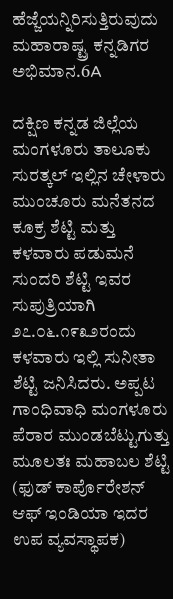ಹೆಜ್ಜೆಯನ್ನಿರಿಸುತ್ತಿರುವುದು ಮಹಾರಾಷ್ಟ್ರ ಕನ್ನಡಿಗರ ಅಭಿಮಾನ.6A

ದಕ್ಷಿಣ ಕನ್ನಡ ಜಿಲ್ಲೆಯ ಮಂಗಳೂರು ತಾಲೂಕು ಸುರತ್ಕಲ್ ಇಲ್ಲಿನ ಚೇಳಾರು ಮುಂಚೂರು ಮನೆತನದ ಕೂಕ್ರ ಶೆಟ್ಟಿ ಮತ್ತು ಕಳವಾರು ಪಡುಮನೆ ಸುಂದರಿ ಶೆಟ್ಟಿ ಇವರ ಸುಪುತ್ರಿಯಾಗಿ ೨೭.೦೬.೧೯೩೨ರಂದು ಕಳವಾರು ಇಲ್ಲಿ ಸುನೀತಾ ಶೆಟ್ಟಿ ಜನಿಸಿದರು. ಅಪ್ಪಟ ಗಾಂಧಿವಾಧಿ ಮಂಗಳೂರು ಪೆರಾರ ಮುಂಡಬೆಟ್ಟುಗುತ್ತು ಮೂಲತಃ ಮಹಾಬಲ ಶೆಟ್ಟಿ (ಫುಡ್ ಕಾರ್ಪೊರೇಶನ್ ಆಫ್ ಇಂಡಿಯಾ ಇದರ ಉಪ ವ್ಯವಸ್ಥಾಪಕ)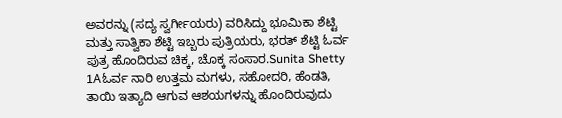ಅವರನ್ನು (ಸದ್ಯ ಸ್ವರ್ಗೀಯರು) ವರಿಸಿದ್ದು ಭೂಮಿಕಾ ಶೆಟ್ಟಿ ಮತ್ತು ಸಾತ್ವಿಕಾ ಶೆಟ್ಟಿ ಇಬ್ಬರು ಪುತ್ರಿಯರು, ಭರತ್ ಶೆಟ್ಟಿ ಓರ್ವ ಪುತ್ರ ಹೊಂದಿರುವ ಚಿಕ್ಕ, ಚೊಕ್ಕ ಸಂಸಾರ.Sunita Shetty 1Aಓರ್ವ ನಾರಿ ಉತ್ತಮ ಮಗಳು, ಸಹೋದರಿ, ಹೆಂಡತಿ, ತಾಯಿ ಇತ್ಯಾದಿ ಆಗುವ ಆಶಯಗಳನ್ನು ಹೊಂದಿರುವುದು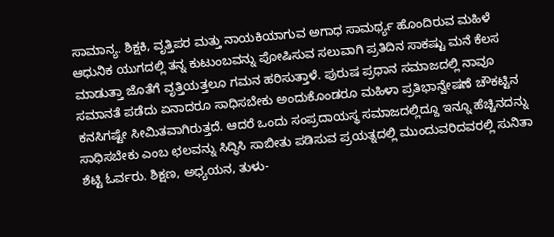ಸಾಮಾನ್ಯ. ಶಿಕ್ಷಕಿ, ವೃತ್ತಿಪರ ಮತ್ತು ನಾಯಕಿಯಾಗುವ ಅಗಾಧ ಸಾಮರ್ಥ್ಯ ಹೊಂದಿರುವ ಮಹಿಳೆ ಆಧುನಿಕ ಯುಗದಲ್ಲಿ ತನ್ನ ಕುಟುಂಬವನ್ನು ಪೋಷಿಸುವ ಸಲುವಾಗಿ ಪ್ರತಿದಿನ ಸಾಕಷ್ಟು ಮನೆ ಕೆಲಸ ಮಾಡುತ್ತಾ ಜೊತೆಗೆ ವೃತ್ತಿಯತ್ತಲೂ ಗಮನ ಹರಿಸುತ್ತಾಳೆ. ಪುರುಷ ಪ್ರಧಾನ ಸಮಾಜದಲ್ಲಿ ನಾವೂ ಸಮಾನತೆ ಪಡೆದು ಏನಾದರೂ ಸಾಧಿಸಬೇಕು ಅಂದುಕೊಂಡರೂ ಮಹಿಳಾ ಪ್ರತಿಭಾನ್ವೇಷಣೆ ಚೌಕಟ್ಟಿನ ಕನಸಿಗಷ್ಟೇ ಸೀಮಿತವಾಗಿರುತ್ತದೆ. ಆದರೆ ಒಂದು ಸಂಪ್ರದಾಯಸ್ಥ ಸಮಾಜದಲ್ಲಿದ್ದೂ ಇನ್ನೂ ಹೆಚ್ಚಿನದನ್ನು ಸಾಧಿಸಬೇಕು ಎಂಬ ಛಲವನ್ನು ಸಿದ್ಧಿಸಿ ಸಾಬೀತು ಪಡಿಸುವ ಪ್ರಯತ್ನದಲ್ಲಿ ಮುಂದುವರಿದವರಲ್ಲಿ ಸುನಿತಾ ಶೆಟ್ಟಿ ಓರ್ವರು. ಶಿಕ್ಷಣ, ಅಧ್ಯಯನ, ತುಳು-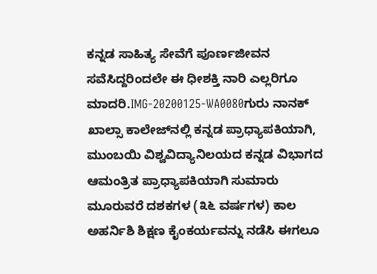ಕನ್ನಡ ಸಾಹಿತ್ಯ ಸೇವೆಗೆ ಪೂರ್ಣಜೀವನ ಸವೆಸಿದ್ದರಿಂದಲೇ ಈ ಧೀಶಕ್ತಿ ನಾರಿ ಎಲ್ಲರಿಗೂ ಮಾದರಿ.IMG-20200125-WA0080ಗುರು ನಾನಕ್ ಖಾಲ್ಸಾ ಕಾಲೇಜ್‌ನಲ್ಲಿ ಕನ್ನಡ ಪ್ರಾಧ್ಯಾಪಕಿಯಾಗಿ, ಮುಂಬಯಿ ವಿಶ್ವವಿದ್ಯಾನಿಲಯದ ಕನ್ನಡ ವಿಭಾಗದ ಆಮಂತ್ರಿತ ಪ್ರಾಧ್ಯಾಪಕಿಯಾಗಿ ಸುಮಾರು ಮೂರುವರೆ ದಶಕಗಳ (೩೬ ವರ್ಷಗಳ) ಕಾಲ ಅಹರ್ನಿಶಿ ಶಿಕ್ಷಣ ಕೈಂಕರ್ಯವನ್ನು ನಡೆಸಿ ಈಗಲೂ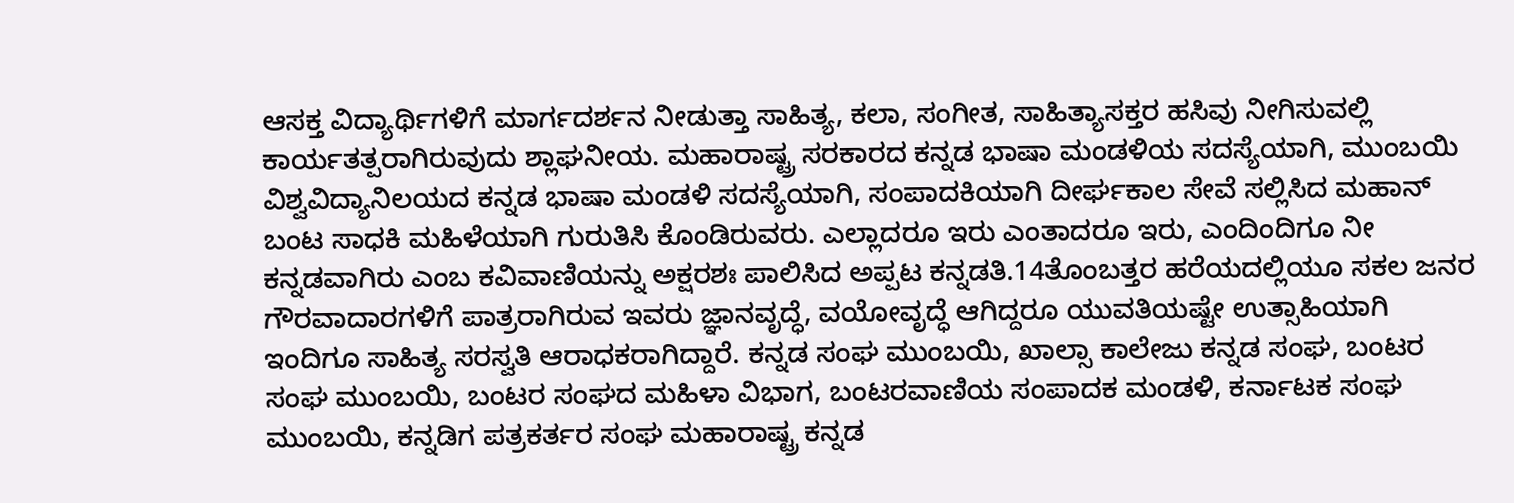ಆಸಕ್ತ ವಿದ್ಯಾರ್ಥಿಗಳಿಗೆ ಮಾರ್ಗದರ್ಶನ ನೀಡುತ್ತಾ ಸಾಹಿತ್ಯ, ಕಲಾ, ಸಂಗೀತ, ಸಾಹಿತ್ಯಾಸಕ್ತರ ಹಸಿವು ನೀಗಿಸುವಲ್ಲಿ ಕಾರ್ಯತತ್ಪರಾಗಿರುವುದು ಶ್ಲಾಘನೀಯ. ಮಹಾರಾಷ್ಟ್ರ ಸರಕಾರದ ಕನ್ನಡ ಭಾಷಾ ಮಂಡಳಿಯ ಸದಸ್ಯೆಯಾಗಿ, ಮುಂಬಯಿ ವಿಶ್ವವಿದ್ಯಾನಿಲಯದ ಕನ್ನಡ ಭಾಷಾ ಮಂಡಳಿ ಸದಸ್ಯೆಯಾಗಿ, ಸಂಪಾದಕಿಯಾಗಿ ದೀರ್ಘಕಾಲ ಸೇವೆ ಸಲ್ಲಿಸಿದ ಮಹಾನ್ ಬಂಟ ಸಾಧಕಿ ಮಹಿಳೆಯಾಗಿ ಗುರುತಿಸಿ ಕೊಂಡಿರುವರು. ಎಲ್ಲಾದರೂ ಇರು ಎಂತಾದರೂ ಇರು, ಎಂದಿಂದಿಗೂ ನೀ ಕನ್ನಡವಾಗಿರು ಎಂಬ ಕವಿವಾಣಿಯನ್ನು ಅಕ್ಷರಶಃ ಪಾಲಿಸಿದ ಅಪ್ಪಟ ಕನ್ನಡತಿ.14ತೊಂಬತ್ತರ ಹರೆಯದಲ್ಲಿಯೂ ಸಕಲ ಜನರ ಗೌರವಾದಾರಗಳಿಗೆ ಪಾತ್ರರಾಗಿರುವ ಇವರು ಜ್ಞಾನವೃದ್ಧೆ, ವಯೋವೃದ್ಧೆ ಆಗಿದ್ದರೂ ಯುವತಿಯಷ್ಟೇ ಉತ್ಸಾಹಿಯಾಗಿ ಇಂದಿಗೂ ಸಾಹಿತ್ಯ ಸರಸ್ವತಿ ಆರಾಧಕರಾಗಿದ್ದಾರೆ. ಕನ್ನಡ ಸಂಘ ಮುಂಬಯಿ, ಖಾಲ್ಸಾ ಕಾಲೇಜು ಕನ್ನಡ ಸಂಘ, ಬಂಟರ ಸಂಘ ಮುಂಬಯಿ, ಬಂಟರ ಸಂಘದ ಮಹಿಳಾ ವಿಭಾಗ, ಬಂಟರವಾಣಿಯ ಸಂಪಾದಕ ಮಂಡಳಿ, ಕರ್ನಾಟಕ ಸಂಘ ಮುಂಬಯಿ, ಕನ್ನಡಿಗ ಪತ್ರಕರ್ತರ ಸಂಘ ಮಹಾರಾಷ್ಟ್ರ ಕನ್ನಡ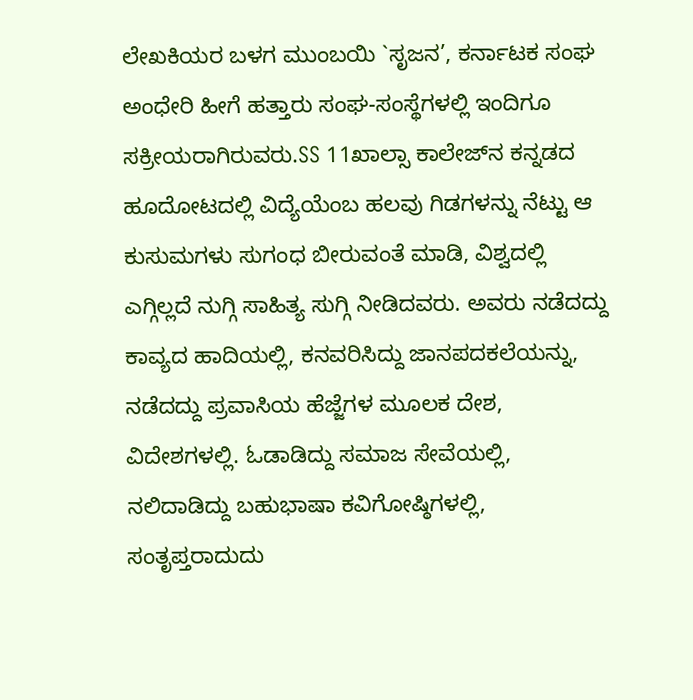ಲೇಖಕಿಯರ ಬಳಗ ಮುಂಬಯಿ `ಸೃಜನ’, ಕರ್ನಾಟಕ ಸಂಘ ಅಂಧೇರಿ ಹೀಗೆ ಹತ್ತಾರು ಸಂಘ-ಸಂಸ್ಥೆಗಳಲ್ಲಿ ಇಂದಿಗೂ ಸಕ್ರೀಯರಾಗಿರುವರು.SS 11ಖಾಲ್ಸಾ ಕಾಲೇಜ್‌ನ ಕನ್ನಡದ ಹೂದೋಟದಲ್ಲಿ ವಿದ್ಯೆಯೆಂಬ ಹಲವು ಗಿಡಗಳನ್ನು ನೆಟ್ಟು ಆ ಕುಸುಮಗಳು ಸುಗಂಧ ಬೀರುವಂತೆ ಮಾಡಿ, ವಿಶ್ವದಲ್ಲಿ ಎಗ್ಗಿಲ್ಲದೆ ನುಗ್ಗಿ ಸಾಹಿತ್ಯ ಸುಗ್ಗಿ ನೀಡಿದವರು. ಅವರು ನಡೆದದ್ದು ಕಾವ್ಯದ ಹಾದಿಯಲ್ಲಿ, ಕನವರಿಸಿದ್ದು ಜಾನಪದಕಲೆಯನ್ನು, ನಡೆದದ್ದು ಪ್ರವಾಸಿಯ ಹೆಜ್ಜೆಗಳ ಮೂಲಕ ದೇಶ, ವಿದೇಶಗಳಲ್ಲಿ. ಓಡಾಡಿದ್ದು ಸಮಾಜ ಸೇವೆಯಲ್ಲಿ, ನಲಿದಾಡಿದ್ದು ಬಹುಭಾಷಾ ಕವಿಗೋಷ್ಠಿಗಳಲ್ಲಿ, ಸಂತೃಪ್ತರಾದುದು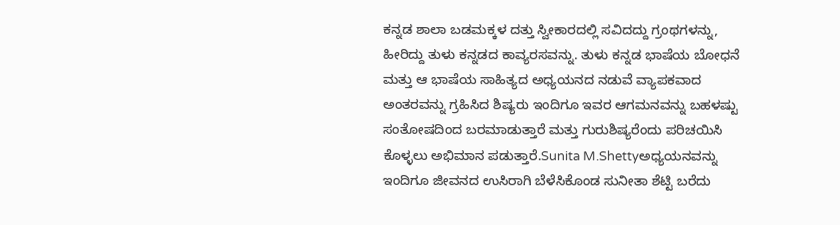ಕನ್ನಡ ಶಾಲಾ ಬಡಮಕ್ಕಳ ದತ್ತು ಸ್ವೀಕಾರದಲ್ಲಿ ಸವಿದದ್ದು ಗ್ರಂಥಗಳನ್ನು, ಹೀರಿದ್ದು ತುಳು ಕನ್ನಡದ ಕಾವ್ಯರಸವನ್ನು. ತುಳು ಕನ್ನಡ ಭಾಷೆಯ ಬೋಧನೆ ಮತ್ತು ಆ ಭಾಷೆಯ ಸಾಹಿತ್ಯದ ಅಧ್ಯಯನದ ನಡುವೆ ವ್ಯಾಪಕವಾದ ಅಂತರವನ್ನು ಗ್ರಹಿಸಿದ ಶಿಷ್ಯರು ಇಂದಿಗೂ ಇವರ ಆಗಮನವನ್ನು ಬಹಳಷ್ಟು ಸಂತೋಷದಿಂದ ಬರಮಾಡುತ್ತಾರೆ ಮತ್ತು ಗುರುಶಿಷ್ಯರೆಂದು ಪರಿಚಯಿಸಿ ಕೊಳ್ಳಲು ಅಭಿಮಾನ ಪಡುತ್ತಾರೆ.Sunita M.Shettyಅಧ್ಯಯನವನ್ನು ಇಂದಿಗೂ ಜೀವನದ ಉಸಿರಾಗಿ ಬೆಳೆಸಿಕೊಂಡ ಸುನೀತಾ ಶೆಟ್ಟಿ ಬರೆದು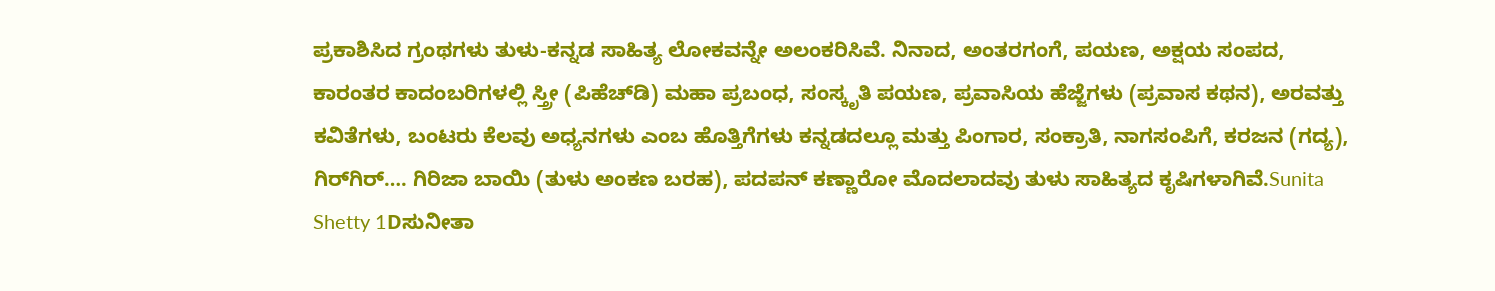ಪ್ರಕಾಶಿಸಿದ ಗ್ರಂಥಗಳು ತುಳು-ಕನ್ನಡ ಸಾಹಿತ್ಯ ಲೋಕವನ್ನೇ ಅಲಂಕರಿಸಿವೆ. ನಿನಾದ, ಅಂತರಗಂಗೆ, ಪಯಣ, ಅಕ್ಷಯ ಸಂಪದ, ಕಾರಂತರ ಕಾದಂಬರಿಗಳಲ್ಲಿ ಸ್ತ್ರೀ (ಪಿಹೆಚ್‌ಡಿ) ಮಹಾ ಪ್ರಬಂಧ, ಸಂಸ್ಕೃತಿ ಪಯಣ, ಪ್ರವಾಸಿಯ ಹೆಜ್ಜೆಗಳು (ಪ್ರವಾಸ ಕಥನ), ಅರವತ್ತು ಕವಿತೆಗಳು, ಬಂಟರು ಕೆಲವು ಅಧ್ಯನಗಳು ಎಂಬ ಹೊತ್ತಿಗೆಗಳು ಕನ್ನಡದಲ್ಲೂ ಮತ್ತು ಪಿಂಗಾರ, ಸಂಕ್ರಾತಿ, ನಾಗಸಂಪಿಗೆ, ಕರಜನ (ಗದ್ಯ), ಗಿರ್‌ಗಿರ್…. ಗಿರಿಜಾ ಬಾಯಿ (ತುಳು ಅಂಕಣ ಬರಹ), ಪದಪನ್ ಕಣ್ಣಾರೋ ಮೊದಲಾದವು ತುಳು ಸಾಹಿತ್ಯದ ಕೃಷಿಗಳಾಗಿವೆ.Sunita Shetty 1Dಸುನೀತಾ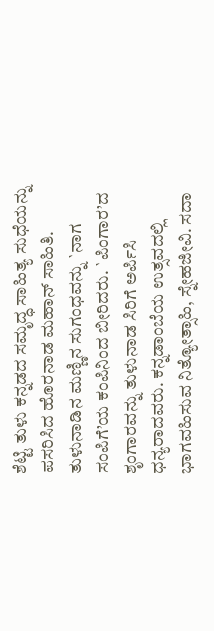ಶೆಟ್ಟಿ ತುಳು ಕನ್ನಡದ ಸಮೃದ್ಧ ಸಾಹಿತ್ಯ ಸುಧೆಯನ್ನು ಪಸರಿಸಿದ ಹೊರನಾಡ ಮಹಾನ್ ಸಾಹಿತಿ. ತುಳುನಾಡಿನ ಮಣ್ಣಿನ ಸುಗಂಧವನ್ನು `ನಾಗ ಸಂಪಿಗೆ’ಯ ಕಂಪಿನಿಂದ ಬೀರಿದರು. `ಪಿಂಗಾರ’ದ ಶೃಂಗಾರವನ್ನು ತುಳುನಾಡ ಸಿರಿಗೆ ಅರ್ಪಿಸಿ ಧನ್ಯರಾದವರು. ಕನ್ನಡಾಂಬೆಯ ಉತ್ಸವದಲ್ಲಿ ಭಾಗವಹಿಸುವ ನಿತ್ಯೋತ್ಸಾಹಿ, ಸ್ನೇಹಜೀವಿ. ಸದಾ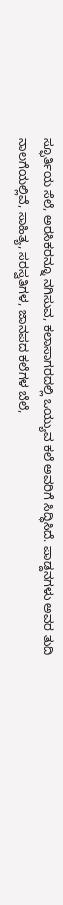ಸ್ಫೂರ್ತಿಯ ಸೆಲೆ, ಅರಸಿಕರನ್ನೂ ನಗಿಸುವ, ಕಲಾಸಾಗರದಲ್ಲಿ ಒಯ್ಯುವ ಕಲೆ ಅವರಿಗೆ ಸಿದ್ಧಿಸಿದೆ. ಪಾಡ್ದನಗಳು ಅವರ ತುದಿ ನಾಲಗೆಯಲ್ಲಿವೆ, ಸಾಹಿತ್ಯ, ಸರಸ್ವತಿಗಳ, ಜಾನಪದ ಕಲೆಗಳ ಬೆಲೆ,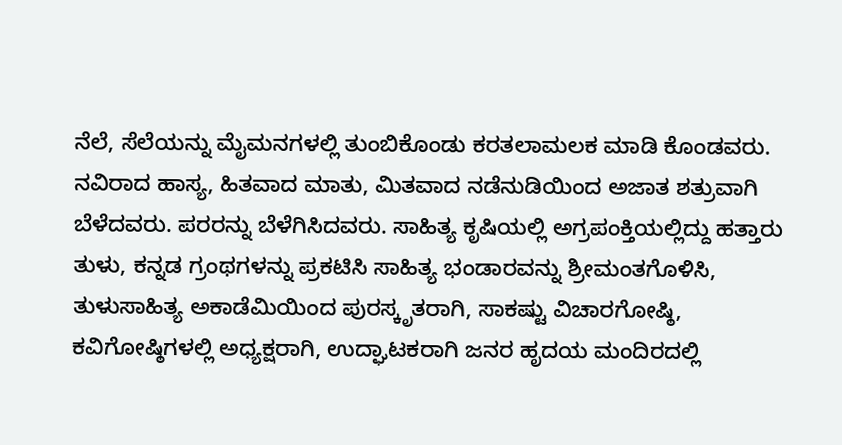ನೆಲೆ, ಸೆಲೆಯನ್ನು ಮೈಮನಗಳಲ್ಲಿ ತುಂಬಿಕೊಂಡು ಕರತಲಾಮಲಕ ಮಾಡಿ ಕೊಂಡವರು. ನವಿರಾದ ಹಾಸ್ಯ, ಹಿತವಾದ ಮಾತು, ಮಿತವಾದ ನಡೆನುಡಿಯಿಂದ ಅಜಾತ ಶತ್ರುವಾಗಿ ಬೆಳೆದವರು. ಪರರನ್ನು ಬೆಳೆಗಿಸಿದವರು. ಸಾಹಿತ್ಯ ಕೃಷಿಯಲ್ಲಿ ಅಗ್ರಪಂಕ್ತಿಯಲ್ಲಿದ್ದು ಹತ್ತಾರು ತುಳು, ಕನ್ನಡ ಗ್ರಂಥಗಳನ್ನು ಪ್ರಕಟಿಸಿ ಸಾಹಿತ್ಯ ಭಂಡಾರವನ್ನು ಶ್ರೀಮಂತಗೊಳಿಸಿ, ತುಳುಸಾಹಿತ್ಯ ಅಕಾಡೆಮಿಯಿಂದ ಪುರಸ್ಕೃತರಾಗಿ, ಸಾಕಷ್ಟು ವಿಚಾರಗೋಷ್ಠಿ, ಕವಿಗೋಷ್ಠಿಗಳಲ್ಲಿ ಅಧ್ಯಕ್ಷರಾಗಿ, ಉದ್ಘಾಟಕರಾಗಿ ಜನರ ಹೃದಯ ಮಂದಿರದಲ್ಲಿ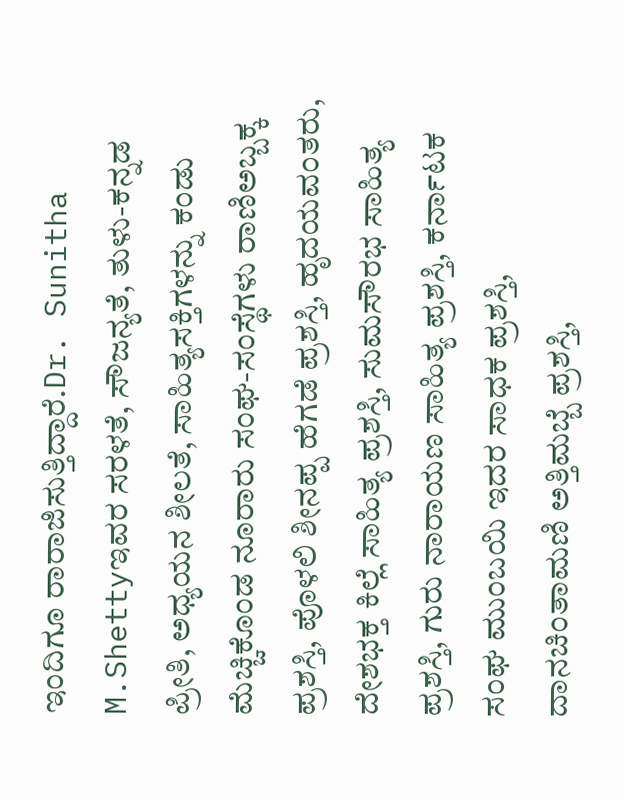ಇಂದಿಗೂ ರಾರಾಜಿಸುತ್ತಿದ್ದಾರೆ.Dr. Sunitha M.Shettyಇವರ ಸರಳತೆ, ಸೌಜನ್ಯತೆ, ತುಳು-ಕನ್ನಡ ಪ್ರೀತಿ, ಅಧ್ಯಯನ ಶೀಲತೆ, ಸಾಹಿತ್ಯಸಕ್ತಿಗಳನ್ನು ಕಂಡು ಮೆಚ್ಚಿಕೊಂಡ ನೂರಾರು ಸಂಘ-ಸಂಸ್ಥೆಗಳು ರಾಣಿಅಬ್ಬಕ್ಕ ಪ್ರಶಸ್ತಿ, ಪೊಳಲಿ ಶೀನಪ್ಪ ಹೆಗಡೆ ಪ್ರಶಸ್ತಿ, ಹೃದಯವಂತರು, ದೇಶಭಕ್ತ ಕಿಲ್ಲೆ ಸಾಹಿತ್ಯ ಪ್ರಶಸ್ತಿ, ಸುಮಸೌರಭ ಸಾಹಿತ್ಯ ಪ್ರಶಸ್ತಿ, ಗುರು ನಾರಾಯಣ ಸಾಹಿತ್ಯ ಪ್ರಶಸ್ತಿ, ಕರ್ನಾಟಕ ಸಂಘ ಮುಂಬಯಿ ಇದರ ಸಾಧಕ ಪ್ರಶಸ್ತಿ, ದಾನಚಿಂತಾಮಣಿ ಅತ್ತಿಮಬ್ಬೆ ಪ್ರಶಸ್ತಿ,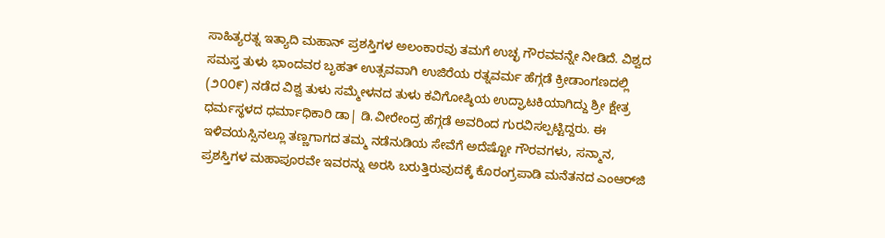ಸಾಹಿತ್ಯರತ್ನ ಇತ್ಯಾದಿ ಮಹಾನ್ ಪ್ರಶಸ್ತಿಗಳ ಅಲಂಕಾರವು ತಮಗೆ ಉಚ್ಛ ಗೌರವವನ್ನೇ ನೀಡಿದೆ. ವಿಶ್ವದ ಸಮಸ್ತ ತುಳು ಭಾಂದವರ ಬೃಹತ್ ಉತ್ಸವವಾಗಿ ಉಜಿರೆಯ ರತ್ನವರ್ಮ ಹೆಗ್ಗಡೆ ಕ್ರೀಡಾಂಗಣದಲ್ಲಿ (೨೦೦೯) ನಡೆದ ವಿಶ್ವ ತುಳು ಸಮ್ಮೇಳನದ ತುಳು ಕವಿಗೋಷ್ಠಿಯ ಉದ್ಘಾಟಕಿಯಾಗಿದ್ದು ಶ್ರೀ ಕ್ಷೇತ್ರ ಧರ್ಮಸ್ಥಳದ ಧರ್ಮಾಧಿಕಾರಿ ಡಾ| ಡಿ.ವೀರೇಂದ್ರ ಹೆಗ್ಗಡೆ ಅವರಿಂದ ಗುರವಿಸಲ್ಪಟ್ಟಿದ್ದರು. ಈ ಇಳಿವಯಸ್ಸಿನಲ್ಲೂ ತಣ್ಣಗಾಗದ ತಮ್ಮ ನಡೆನುಡಿಯ ಸೇವೆಗೆ ಅದೆಷ್ಟೋ ಗೌರವಗಳು, ಸನ್ಮಾನ, ಪ್ರಶಸ್ತಿಗಳ ಮಹಾಪೂರವೇ ಇವರನ್ನು ಅರಸಿ ಬರುತ್ತಿರುವುದಕ್ಕೆ ಕೊರಂಗ್ರಪಾಡಿ ಮನೆತನದ ಎಂಆರ್‌ಜಿ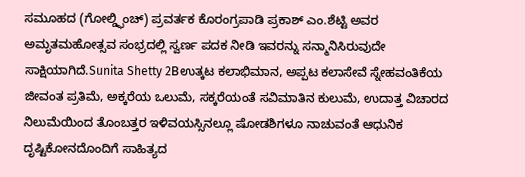ಸಮೂಹದ (ಗೋಲ್ಡ್ಫಿಂಚ್) ಪ್ರವರ್ತಕ ಕೊರಂಗ್ರಪಾಡಿ ಪ್ರಕಾಶ್ ಎಂ.ಶೆಟ್ಟಿ ಅವರ ಅಮೃತಮಹೋತ್ಸವ ಸಂಭ್ರದಲ್ಲಿ ಸ್ವರ್ಣ ಪದಕ ನೀಡಿ ಇವರನ್ನು ಸನ್ಮಾನಿಸಿರುವುದೇ ಸಾಕ್ಷಿಯಾಗಿದೆ.Sunita Shetty 2Bಉತ್ಕಟ ಕಲಾಭಿಮಾನ, ಅಪ್ಪಟ ಕಲಾಸೇವೆ ಸ್ನೇಹವಂತಿಕೆಯ ಜೀವಂತ ಪ್ರತಿಮೆ, ಅಕ್ಕರೆಯ ಒಲುಮೆ, ಸಕ್ಕರೆಯಂತೆ ಸವಿಮಾತಿನ ಕುಲುಮೆ, ಉದಾತ್ತ ವಿಚಾರದ ನಿಲುಮೆಯಿಂದ ತೊಂಬತ್ತರ ಇಳಿವಯಸ್ಸಿನಲ್ಲೂ ಷೋಡಶಿಗಳೂ ನಾಚುವಂತೆ ಆಧುನಿಕ ದೃಷ್ಟಿಕೋನದೊಂದಿಗೆ ಸಾಹಿತ್ಯದ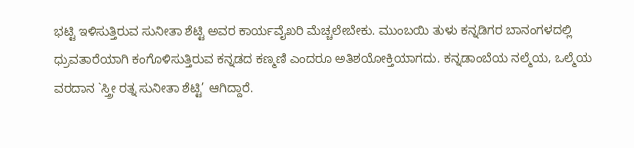ಭಟ್ಟಿ ಇಳಿಸುತ್ತಿರುವ ಸುನೀತಾ ಶೆಟ್ಟಿ ಅವರ ಕಾರ್ಯವೈಖರಿ ಮೆಚ್ಚಲೇಬೇಕು. ಮುಂಬಯಿ ತುಳು ಕನ್ನಡಿಗರ ಬಾನಂಗಳದಲ್ಲಿ ಧ್ರುವತಾರೆಯಾಗಿ ಕಂಗೊಳಿಸುತ್ತಿರುವ ಕನ್ನಡದ ಕಣ್ಮಣಿ ಎಂದರೂ ಅತಿಶಯೋಕ್ತಿಯಾಗದು. ಕನ್ನಡಾಂಬೆಯ ನಲ್ಮೆಯ, ಒಲ್ಮೆಯ ವರದಾನ `ಸ್ತ್ರೀ ರತ್ನ ಸುನೀತಾ ಶೆಟ್ಟಿ’ ಆಗಿದ್ದಾರೆ.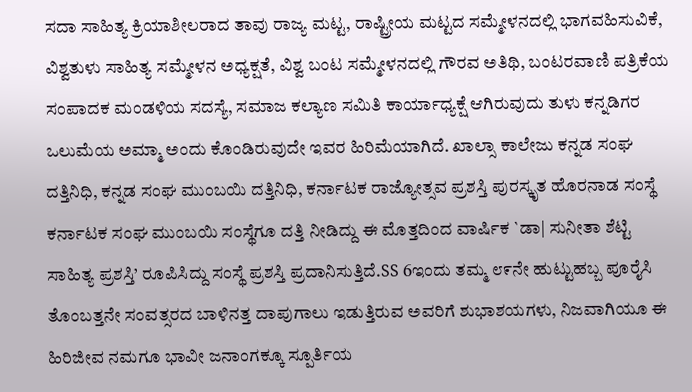ಸದಾ ಸಾಹಿತ್ಯ ಕ್ರಿಯಾಶೀಲರಾದ ತಾವು ರಾಜ್ಯ ಮಟ್ಟ, ರಾಷ್ಟ್ರೀಯ ಮಟ್ಟದ ಸಮ್ಮೇಳನದಲ್ಲಿ ಭಾಗವಹಿಸುವಿಕೆ, ವಿಶ್ವತುಳು ಸಾಹಿತ್ಯ ಸಮ್ಮೇಳನ ಅಧ್ಯಕ್ಷತೆ, ವಿಶ್ವ ಬಂಟ ಸಮ್ಮೇಳನದಲ್ಲಿ ಗೌರವ ಅತಿಥಿ, ಬಂಟರವಾಣಿ ಪತ್ರಿಕೆಯ ಸಂಪಾದಕ ಮಂಡಳಿಯ ಸದಸ್ಯೆ, ಸಮಾಜ ಕಲ್ಯಾಣ ಸಮಿತಿ ಕಾರ್ಯಾಧ್ಯಕ್ಷೆ ಆಗಿರುವುದು ತುಳು ಕನ್ನಡಿಗರ ಒಲುಮೆಯ ಅಮ್ಮಾ ಅಂದು ಕೊಂಡಿರುವುದೇ ಇವರ ಹಿರಿಮೆಯಾಗಿದೆ. ಖಾಲ್ಸಾ ಕಾಲೇಜು ಕನ್ನಡ ಸಂಘ ದತ್ತಿನಿಧಿ, ಕನ್ನಡ ಸಂಘ ಮುಂಬಯಿ ದತ್ತಿನಿಧಿ, ಕರ್ನಾಟಕ ರಾಜ್ಯೋತ್ಸವ ಪ್ರಶಸ್ತಿ ಪುರಸ್ಕೃತ ಹೊರನಾಡ ಸಂಸ್ಥೆ ಕರ್ನಾಟಕ ಸಂಘ ಮುಂಬಯಿ ಸಂಸ್ಥೆಗೂ ದತ್ತಿ ನೀಡಿದ್ದು ಈ ಮೊತ್ತದಿಂದ ವಾರ್ಷಿಕ `ಡಾ| ಸುನೀತಾ ಶೆಟ್ಟಿ ಸಾಹಿತ್ಯ ಪ್ರಶಸ್ತಿ’ ರೂಪಿಸಿದ್ದು ಸಂಸ್ಥೆ ಪ್ರಶಸ್ತಿ ಪ್ರದಾನಿಸುತ್ತಿದೆ.SS 6ಇಂದು ತಮ್ಮ ೮೯ನೇ ಹುಟ್ಟುಹಬ್ಬ ಪೂರೈಸಿ ತೊಂಬತ್ತನೇ ಸಂವತ್ಸರದ ಬಾಳಿನತ್ತ ದಾಪುಗಾಲು ಇಡುತ್ತಿರುವ ಅವರಿಗೆ ಶುಭಾಶಯಗಳು, ನಿಜವಾಗಿಯೂ ಈ ಹಿರಿಜೀವ ನಮಗೂ ಭಾವೀ ಜನಾಂಗಕ್ಕೂ ಸ್ಪೂರ್ತಿಯ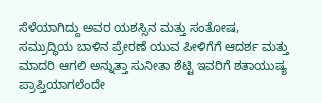ಸೆಳೆಯಾಗಿದ್ದು ಅವರ ಯಶಸ್ಸಿನ ಮತ್ತು ಸಂತೋಷ, ಸಮ್ರುದ್ಧಿಯ ಬಾಳಿನ ಪ್ರೇರಣೆ ಯುವ ಪೀಳಿಗೆಗೆ ಆದರ್ಶ ಮತ್ತು ಮಾದರಿ ಆಗಲಿ ಅನ್ನುತ್ತಾ ಸುನೀತಾ ಶೆಟ್ಟಿ ಇವರಿಗೆ ಶತಾಯುಷ್ಯ ಪ್ರಾಪ್ತಿಯಾಗಲೆಂದೇ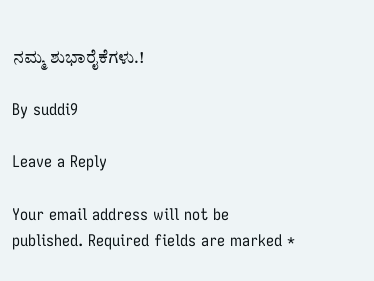ನಮ್ಮ ಶುಭಾರೈಕೆಗಳು.!

By suddi9

Leave a Reply

Your email address will not be published. Required fields are marked *